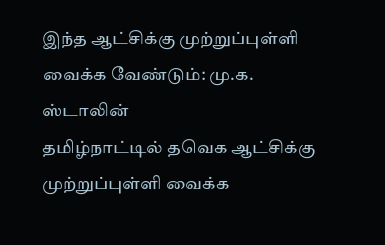இந்த ஆட்சிக்கு முற்றுப்புள்ளி வைக்க வேண்டும்: மு.க. ஸ்டாலின்
தமிழ்நாட்டில் தவெக ஆட்சிக்கு முற்றுப்புள்ளி வைக்க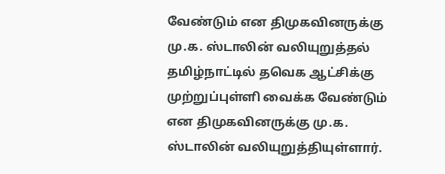வேண்டும் என திமுகவினருக்கு மு.க. ஸ்டாலின் வலியுறுத்தல்
தமிழ்நாட்டில் தவெக ஆட்சிக்கு முற்றுப்புள்ளி வைக்க வேண்டும் என திமுகவினருக்கு மு.க. ஸ்டாலின் வலியுறுத்தியுள்ளார்.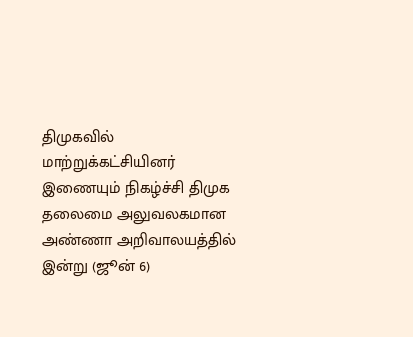திமுகவில் மாற்றுக்கட்சியினர் இணையும் நிகழ்ச்சி திமுக தலைமை அலுவலகமான அண்ணா அறிவாலயத்தில் இன்று (ஜூன் 6)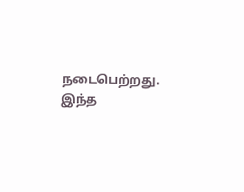நடைபெற்றது.
இந்த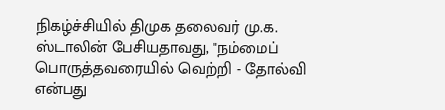நிகழ்ச்சியில் திமுக தலைவர் மு.க. ஸ்டாலின் பேசியதாவது, "நம்மைப் பொருத்தவரையில் வெற்றி - தோல்வி என்பது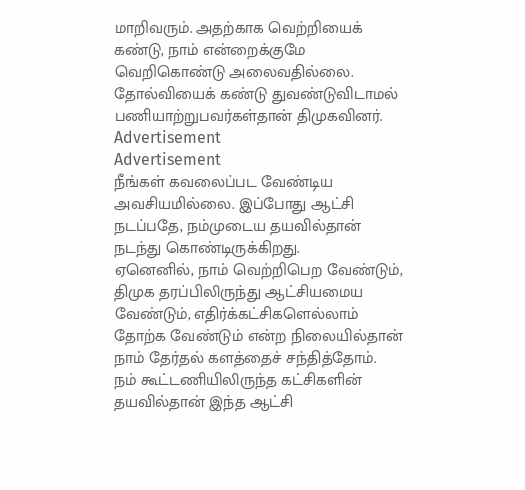மாறிவரும். அதற்காக வெற்றியைக் கண்டு, நாம் என்றைக்குமே வெறிகொண்டு அலைவதில்லை. தோல்வியைக் கண்டு துவண்டுவிடாமல் பணியாற்றுபவர்கள்தான் திமுகவினர்.
Advertisement
Advertisement
நீங்கள் கவலைப்பட வேண்டிய அவசியமில்லை. இப்போது ஆட்சி நடப்பதே, நம்முடைய தயவில்தான் நடந்து கொண்டிருக்கிறது.
ஏனெனில், நாம் வெற்றிபெற வேண்டும், திமுக தரப்பிலிருந்து ஆட்சியமைய வேண்டும், எதிர்க்கட்சிகளெல்லாம் தோற்க வேண்டும் என்ற நிலையில்தான் நாம் தேர்தல் களத்தைச் சந்தித்தோம்.
நம் கூட்டணியிலிருந்த கட்சிகளின் தயவில்தான் இந்த ஆட்சி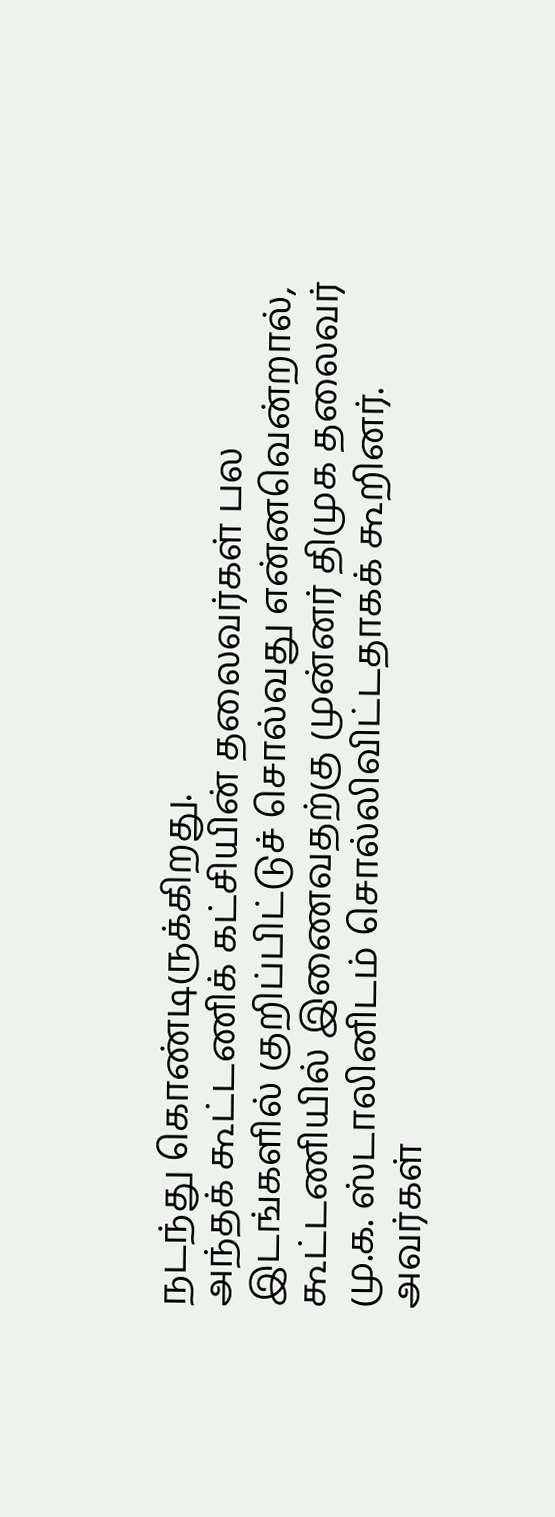நடந்து கொண்டிருக்கிறது.
அந்தக் கூட்டணிக் கட்சியின் தலைவர்கள் பல இடங்களில் குறிப்பிட்டுச் சொல்வது என்னவென்றால், கூட்டணியில் இணைவதற்கு முன்னர் திமுக தலைவர் மு.க. ஸ்டாலினிடம் சொல்லிவிட்டதாகக் கூறினர்.
அவர்கள்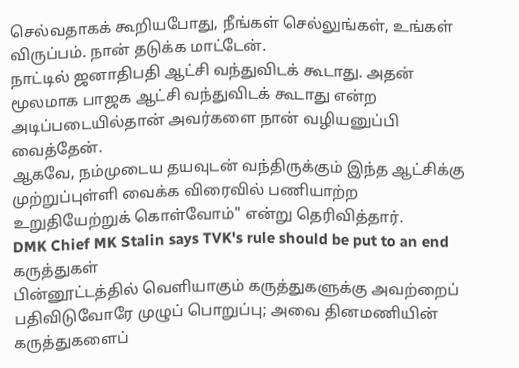செல்வதாகக் கூறியபோது, நீங்கள் செல்லுங்கள், உங்கள் விருப்பம். நான் தடுக்க மாட்டேன்.
நாட்டில் ஜனாதிபதி ஆட்சி வந்துவிடக் கூடாது. அதன் மூலமாக பாஜக ஆட்சி வந்துவிடக் கூடாது என்ற அடிப்படையில்தான் அவர்களை நான் வழியனுப்பி வைத்தேன்.
ஆகவே, நம்முடைய தயவுடன் வந்திருக்கும் இந்த ஆட்சிக்கு முற்றுப்புள்ளி வைக்க விரைவில் பணியாற்ற உறுதியேற்றுக் கொள்வோம்" என்று தெரிவித்தார்.
DMK Chief MK Stalin says TVK's rule should be put to an end
கருத்துகள்
பின்னூட்டத்தில் வெளியாகும் கருத்துகளுக்கு அவற்றைப் பதிவிடுவோரே முழுப் பொறுப்பு; அவை தினமணியின் கருத்துகளைப்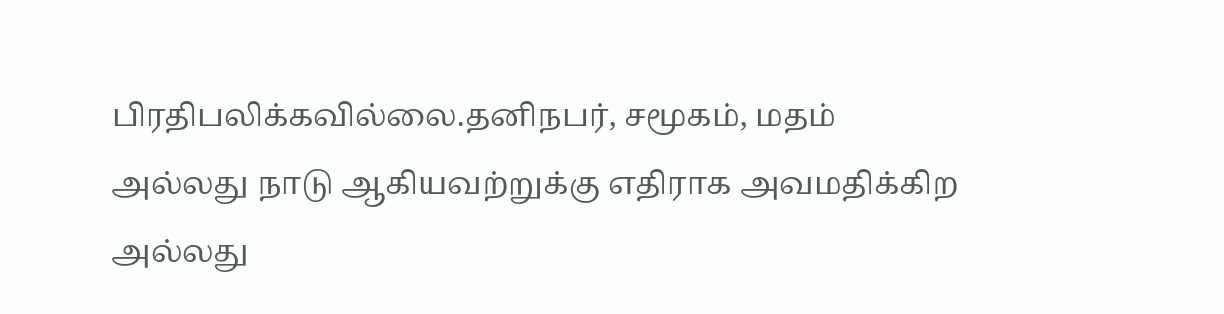பிரதிபலிக்கவில்லை.தனிநபர், சமூகம், மதம் அல்லது நாடு ஆகியவற்றுக்கு எதிராக அவமதிக்கிற அல்லது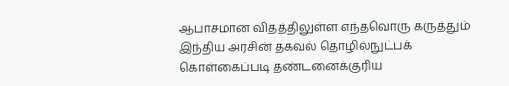ஆபாசமான விதத்திலுள்ள எந்தவொரு கருத்தும் இந்திய அரசின் தகவல் தொழில்நுட்பக் கொள்கைப்படி தண்டனைக்குரிய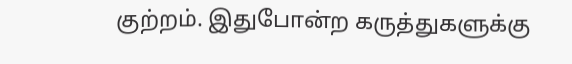குற்றம். இதுபோன்ற கருத்துகளுக்கு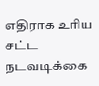எதிராக உரிய சட்ட நடவடிக்கை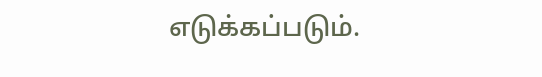எடுக்கப்படும்.